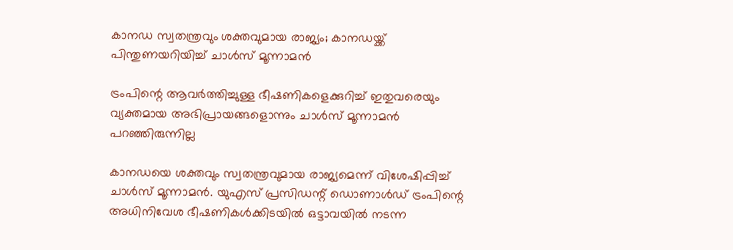കാനഡ സ്വതന്ത്രവും ശക്തവുമായ രാജ്യം; കാനഡയ്ക്ക് പിന്തുണയറിയിച്ച് ചാൾസ് മൂന്നാമൻ

ട്രംപിന്റെ ആവർത്തിച്ചുള്ള ഭീഷണികളെക്കുറിച്ച് ഇതുവരെയും വ്യക്തമായ അഭിപ്രായങ്ങളൊന്നും ചാൾസ് മൂന്നാമൻ പറഞ്ഞിരുന്നില്ല

കാനഡയെ ശക്തവും സ്വതന്ത്രവുമായ രാജ്യമെന്ന് വിശേഷിപ്പിച്ച് ചാൾസ് മൂന്നാമൻ. യുഎസ് പ്രസിഡന്റ് ഡൊണാൾഡ് ട്രംപിന്റെ അധിനിവേശ ഭീഷണികൾക്കിടയിൽ ഒട്ടാവയിൽ നടന്ന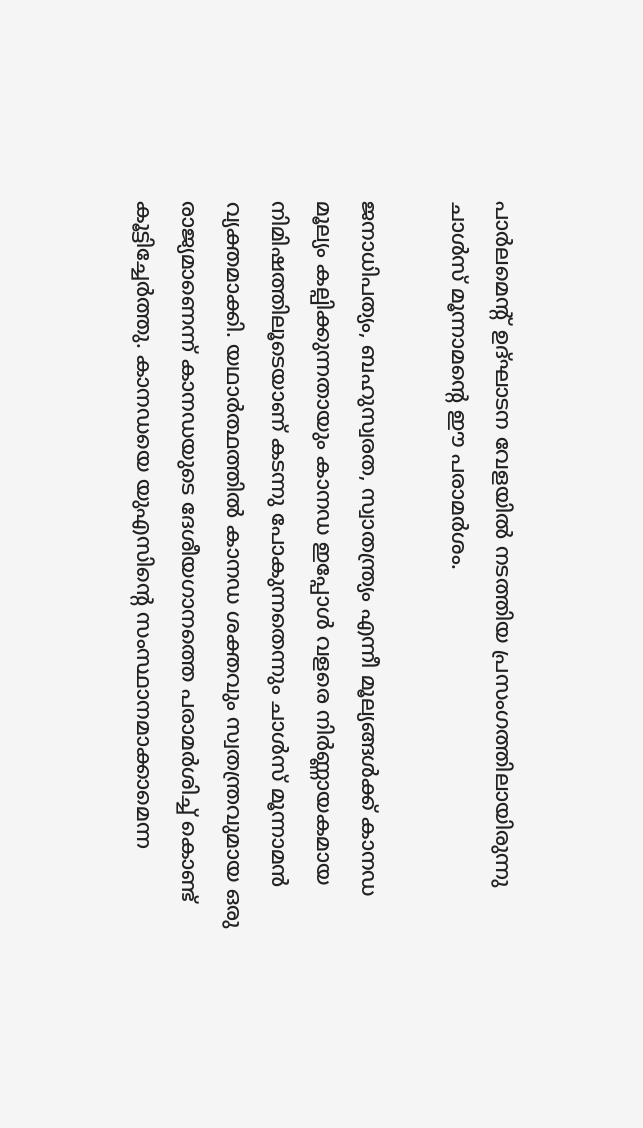പാർലമെന്റ് ഉദ്ഘാടന വേളയിൽ നടത്തിയ പ്രസംഗത്തിലായിരുന്നു ചാൾസ് മൂന്നാമന്റെ ഈ പരാമർശം.

ജനാധിപത്യം, ബഹുസ്വരത, സ്വാതന്ത്ര്യം എന്നീ മൂല്യങ്ങൾക്ക് കാനഡ മൂല്യം കല്പിക്കുന്നതായും കാനഡ ഇപ്പോൾ വളരെ നിർണ്ണായകമായ നിമിഷത്തിലൂടെയാണ് കടന്നു പോകുന്നതെന്നും ചാൾസ് മൂന്നാമൻ വ്യക്തമാക്കി. യഥാർത്ഥത്തിൽ കാനഡ ശക്തവും സ്വതന്ത്രവുമായ ഒരു രാജ്യമാണെന്ന് കാനഡയുടെ ദേശീയഗാനത്തെ പരാമർശിച്ച് കൊണ്ട് കൂട്ടിച്ചേ‌‍ർത്തു. കാനഡയെ യുഎസിന്റെ സംസ്ഥാനമാക്കാമെന്ന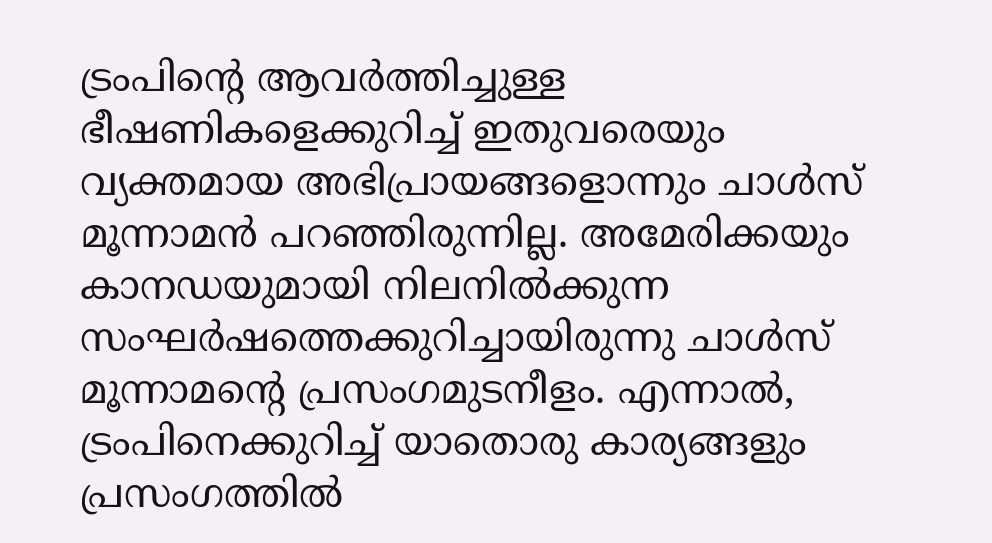ട്രംപിന്റെ ആവർത്തിച്ചുള്ള ഭീഷണികളെക്കുറിച്ച് ഇതുവരെയും വ്യക്തമായ അഭിപ്രായങ്ങളൊന്നും ചാൾസ് മൂന്നാമൻ പറഞ്ഞിരുന്നില്ല. അമേരിക്കയും കാനഡയുമായി നിലനിൽക്കുന്ന സംഘർഷത്തെക്കുറിച്ചായിരുന്നു ചാൾസ് മൂന്നാമന്റെ പ്രസംഗമുടനീളം. എന്നാൽ, ട്രംപിനെക്കുറിച്ച് യാതൊരു കാര്യങ്ങളും പ്രസംഗത്തിൽ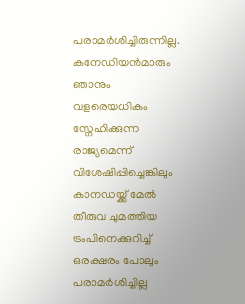പരാമർശിച്ചിരുന്നില്ല. കനേഡിയൻമാരും ഞാനും വളരെയധികം സ്നേഹിക്കുന്ന രാജ്യമെന്ന് വിശേഷിപ്പിച്ചെങ്കിലും കാനഡയ്ക്ക് മേൽ തീരുവ ചുമത്തിയ ട്രംപിനെക്കുറിച്ച് ഒരക്ഷരം പോലും പരാമർശിച്ചില്ല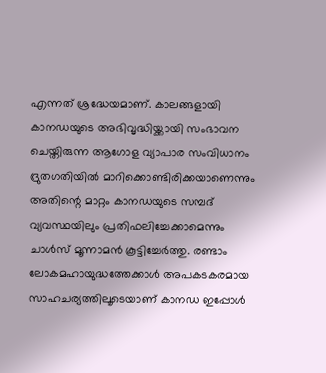എന്നത് ശ്രദ്ധേയമാണ്. കാലങ്ങളായി കാനഡയുടെ അഭിവൃദ്ധിയ്ക്കായി സംഭാവന ചെയ്തിരുന്ന ആഗോള വ്യാപാര സംവിധാനം ദ്രുതഗതിയിൽ മാറിക്കൊണ്ടിരിക്കയാണെന്നും അതിന്റെ മാറ്റം കാനഡയുടെ സമ്പദ് വ്യവസ്ഥയിലും പ്രതിഫലിച്ചേക്കാമെന്നും ചാൾസ് മൂന്നാമൻ കൂട്ടിച്ചേർത്തു. രണ്ടാം ലോകമഹായുദ്ധത്തേക്കാൾ അപകടകരമായ സാഹചര്യത്തിലൂടെയാണ് കാനഡ ഇപ്പോൾ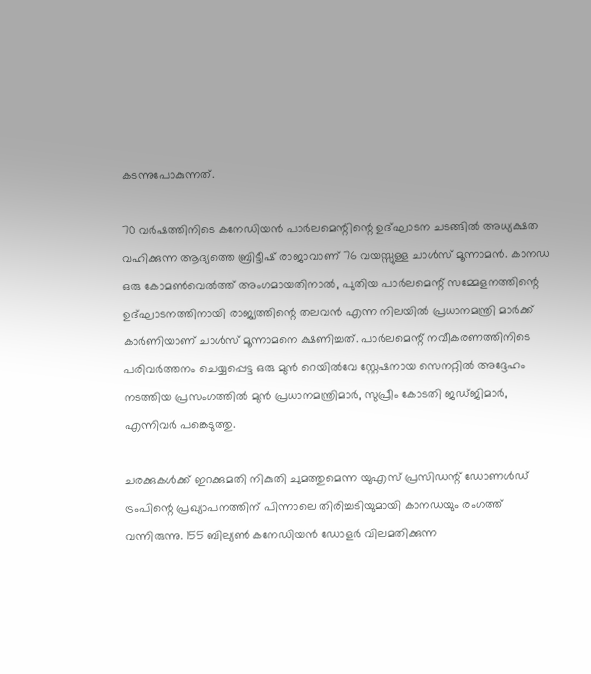കടന്നുപോകുന്നത്.

70 വർഷത്തിനിടെ കനേഡിയൻ പാർലമെന്റിന്റെ ഉദ്ഘാടന ചടങ്ങിൽ അധ്യക്ഷത വഹിക്കുന്ന ആദ്യത്തെ ബ്രിട്ടീഷ് രാജാവാണ് 76 വയസ്സുള്ള ചാൾസ് മൂന്നാമൻ. കാനഡ ഒരു കോമൺ‌വെൽത്ത് അംഗമായതിനാൽ, പുതിയ പാർലമെന്റ് സമ്മേളനത്തിന്റെ ഉദ്ഘാടനത്തിനായി രാജ്യത്തിന്റെ തലവൻ എന്ന നിലയിൽ പ്രധാനമന്ത്രി മാർക്ക് കാർണിയാണ് ചാൾസ് മൂന്നാമനെ ക്ഷണിച്ചത്. പാർലമെന്റ് നവീകരണത്തിനിടെ പരിവർത്തനം ചെയ്യപ്പെട്ട ഒരു മുൻ റെയിൽവേ സ്റ്റേഷനായ സെനറ്റിൽ അദ്ദേഹം നടത്തിയ പ്രസംഗത്തിൽ മുൻ പ്രധാനമന്ത്രിമാർ, സുപ്രീം കോടതി ജഡ്ജിമാർ, എന്നിവർ പങ്കെടുത്തു.

ചരക്കുകൾക്ക് ഇറക്കുമതി നികുതി ചുമത്തുമെന്ന യുഎസ് പ്രസിഡന്റ് ഡോണൾഡ് ട്രംപിന്റെ പ്രഖ്യാപനത്തിന് പിന്നാലെ തിരിച്ചടിയുമായി കാനഡയും രംഗത്ത് വന്നിരുന്നു. 155 ബില്യൺ കനേഡിയൻ ഡോളർ വിലമതിക്കുന്ന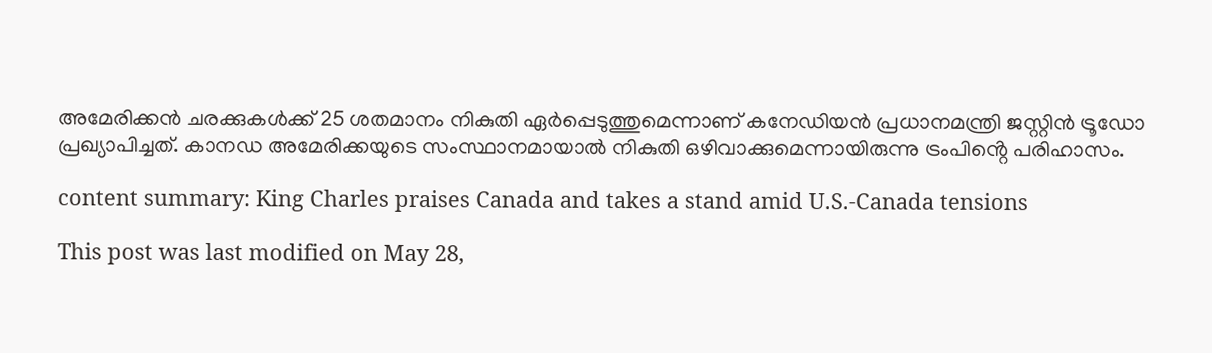അമേരിക്കൻ ചരക്കുകൾക്ക് 25 ശതമാനം നികുതി ഏർപ്പെടുത്തുമെന്നാണ് കനേഡിയൻ പ്രധാനമന്ത്രി ജസ്റ്റിൻ ട്രൂഡോ പ്രഖ്യാപിച്ചത്. കാനഡ അമേരിക്കയുടെ സംസ്ഥാനമായാൽ നികുതി ഒഴിവാക്കുമെന്നായിരുന്നു ട്രംപിൻ്റെ പരിഹാസം.

content summary: King Charles praises Canada and takes a stand amid U.S.-Canada tensions

This post was last modified on May 28,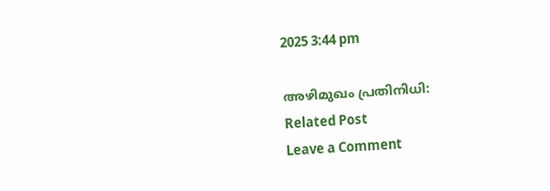2025 3:44 pm

അഴിമുഖം പ്രതിനിധി:
Related Post
Leave a Comment